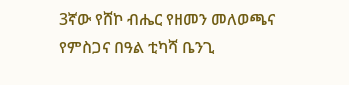3ኛው የሸኮ ብሔር የዘመን መለወጫና የምስጋና በዓል ቲካሻ ቤንጊ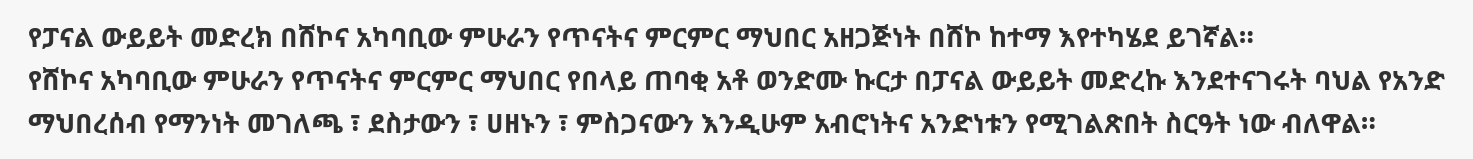የፓናል ውይይት መድረክ በሸኮና አካባቢው ምሁራን የጥናትና ምርምር ማህበር አዘጋጅነት በሸኮ ከተማ እየተካሄደ ይገኛል።
የሸኮና አካባቢው ምሁራን የጥናትና ምርምር ማህበር የበላይ ጠባቂ አቶ ወንድሙ ኩርታ በፓናል ውይይት መድረኩ እንደተናገሩት ባህል የአንድ ማህበረሰብ የማንነት መገለጫ ፣ ደስታውን ፣ ሀዘኑን ፣ ምስጋናውን እንዲሁም አብሮነትና አንድነቱን የሚገልጽበት ስርዓት ነው ብለዋል።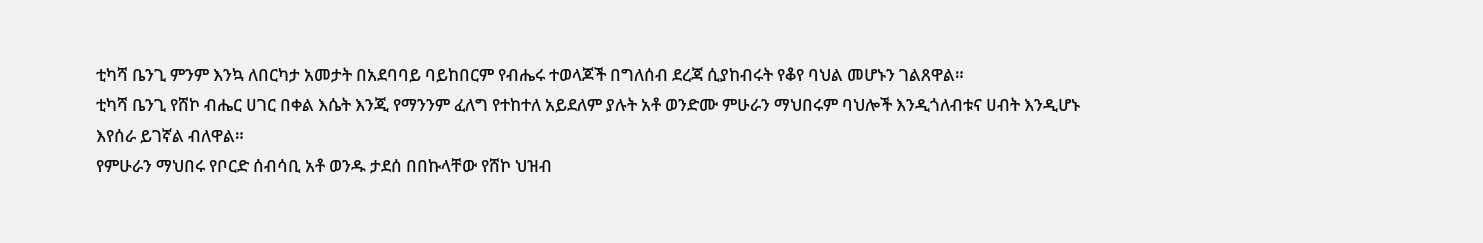ቲካሻ ቤንጊ ምንም እንኳ ለበርካታ አመታት በአደባባይ ባይከበርም የብሔሩ ተወላጆች በግለሰብ ደረጃ ሲያከብሩት የቆየ ባህል መሆኑን ገልጸዋል።
ቲካሻ ቤንጊ የሸኮ ብሔር ሀገር በቀል እሴት እንጂ የማንንም ፈለግ የተከተለ አይደለም ያሉት አቶ ወንድሙ ምሁራን ማህበሩም ባህሎች እንዲጎለብቱና ሀብት እንዲሆኑ እየሰራ ይገኛል ብለዋል።
የምሁራን ማህበሩ የቦርድ ሰብሳቢ አቶ ወንዱ ታደሰ በበኩላቸው የሸኮ ህዝብ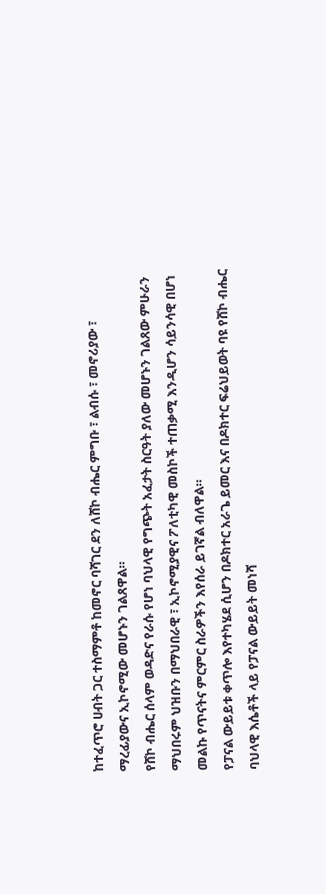ከተፈጥሮ ሀብት ጋር ተስማምቶ ከመኖር ባሻገር ደን ለሸኮ ብሔር ምግቡ ፣ ልብሱ ፣ መኖሪያው ፣ ማረፊያውና ኢኮኖሚው መሆኑን ገልጸዋል።
የሸኮ ብሔር ሰላም ወዳድና የራሱ የሆነ ባህላዊ የግጭት አፈታት ስርዓት ያለው መሆኑን ገልጸው ምሁራን ማህበሩም ህዝቡን በማህበራዊ ፣ ኢኮኖሚያዊና ፖለቲካዊ መስኮች ተጠቃሚ እንዲሆን ሳይንሳዊ በሆነ መልኩ የጥናትና ምርምር ስራዎችን እየሰራ ይገኛል ብለዋል።
የፓናል ውይይቱ ቀጥሎ እየተካሄደ ሲሆን በዶክተር አራጌ ይመር እና በዶክተር ፍሬህይወት ባዩ የሸኮ ብሔር ባህላዊ እሴቶች ላይ የፓናል ውይይት መነሻ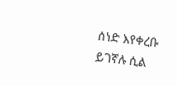ሰነድ እየቀረቡ ይገኛሉ ሲል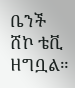ቤንች ሸኮ ቴቪ ዘግቧል።